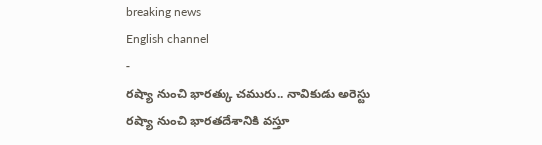breaking news
English channel
-
రష్యా నుంచి భారత్కు చమురు.. నావికుడు అరెస్టు
రష్యా నుంచి భారతదేశానికి వస్తూ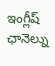ఇంగ్లీష్ ఛానెల్ను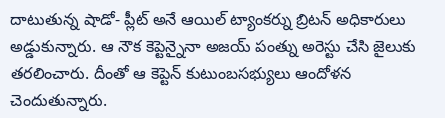దాటుతున్న షాడో- ప్లీట్ అనే ఆయిల్ ట్యాంకర్ను బ్రిటన్ అధికారులు అడ్డుకున్నారు. ఆ నౌక కెప్టెన్నైనా అజయ్ పంత్ను అరెస్టు చేసి జైలుకు తరలించారు. దీంతో ఆ కెప్టెన్ కుటుంబసభ్యులు ఆందోళన చెందుతున్నారు.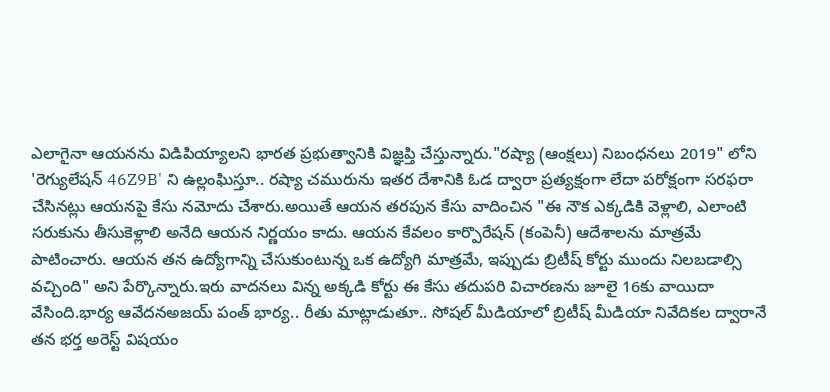ఎలాగైనా ఆయనను విడిపియ్యాలని భారత ప్రభుత్వానికి విజ్ఞప్తి చేస్తున్నారు."రష్యా (ఆంక్షలు) నిబంధనలు 2019" లోని 'రెగ్యులేషన్ 46Z9B' ని ఉల్లంఘిస్తూ.. రష్యా చమురును ఇతర దేశానికి ఓడ ద్వారా ప్రత్యక్షంగా లేదా పరోక్షంగా సరఫరా చేసినట్లు ఆయనపై కేసు నమోదు చేశారు.అయితే ఆయన తరపున కేసు వాదించిన "ఈ నౌక ఎక్కడికి వెళ్లాలి, ఎలాంటి సరుకును తీసుకెళ్లాలి అనేది ఆయన నిర్ణయం కాదు. ఆయన కేవలం కార్పొరేషన్ (కంపెనీ) ఆదేశాలను మాత్రమే పాటించారు. ఆయన తన ఉద్యోగాన్ని చేసుకుంటున్న ఒక ఉద్యోగి మాత్రమే, ఇప్పుడు బ్రిటీష్ కోర్టు ముందు నిలబడాల్సి వచ్చింది" అని పేర్కొన్నారు.ఇరు వాదనలు విన్న అక్కడి కోర్టు ఈ కేసు తదుపరి విచారణను జూలై 16కు వాయిదా వేసింది.భార్య ఆవేదనఅజయ్ పంత్ భార్య.. రీతు మాట్లాడుతూ.. సోషల్ మీడియాలో బ్రిటీష్ మీడియా నివేదికల ద్వారానే తన భర్త అరెస్ట్ విషయం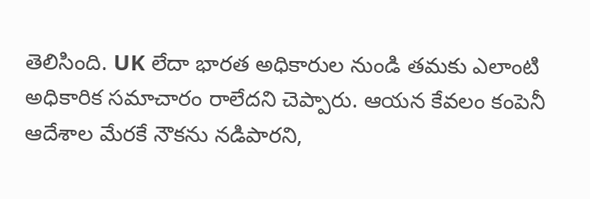తెలిసింది. UK లేదా భారత అధికారుల నుండి తమకు ఎలాంటి అధికారిక సమాచారం రాలేదని చెప్పారు. ఆయన కేవలం కంపెనీ ఆదేశాల మేరకే నౌకను నడిపారని,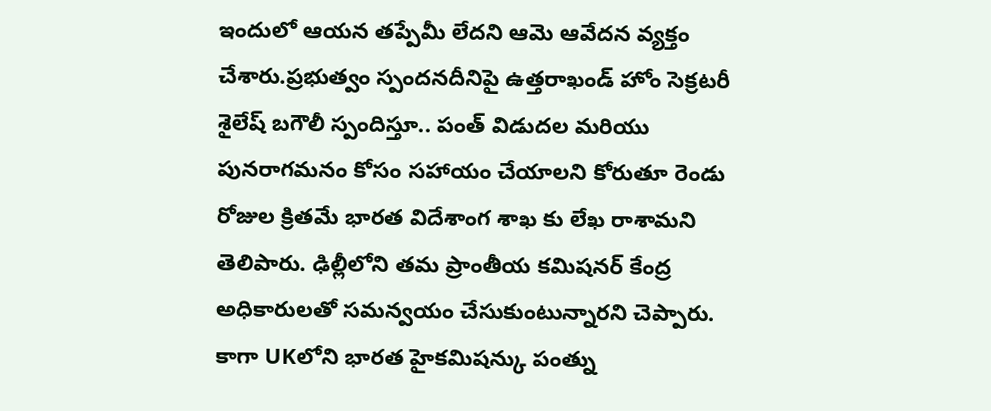ఇందులో ఆయన తప్పేమీ లేదని ఆమె ఆవేదన వ్యక్తం చేశారు.ప్రభుత్వం స్పందనదీనిపై ఉత్తరాఖండ్ హోం సెక్రటరీ శైలేష్ బగౌలీ స్పందిస్తూ.. పంత్ విడుదల మరియు పునరాగమనం కోసం సహాయం చేయాలని కోరుతూ రెండు రోజుల క్రితమే భారత విదేశాంగ శాఖ కు లేఖ రాశామని తెలిపారు. ఢిల్లీలోని తమ ప్రాంతీయ కమిషనర్ కేంద్ర అధికారులతో సమన్వయం చేసుకుంటున్నారని చెప్పారు. కాగా UKలోని భారత హైకమిషన్కు పంత్ను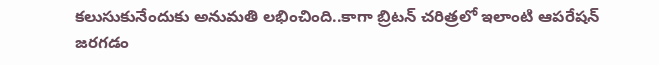కలుసుకునేందుకు అనుమతి లభించింది..కాగా బ్రిటన్ చరిత్రలో ఇలాంటి ఆపరేషన్ జరగడం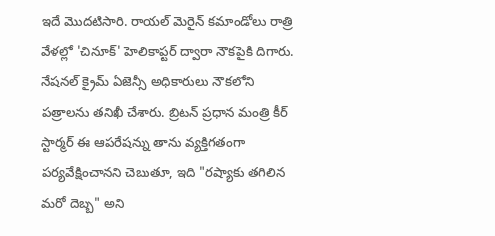ఇదే మొదటిసారి. రాయల్ మెరైన్ కమాండోలు రాత్రి వేళల్లో 'చినూక్' హెలికాప్టర్ ద్వారా నౌకపైకి దిగారు. నేషనల్ క్రైమ్ ఏజెన్సీ అధికారులు నౌకలోని పత్రాలను తనిఖీ చేశారు. బ్రిటన్ ప్రధాన మంత్రి కీర్ స్టార్మర్ ఈ ఆపరేషన్ను తాను వ్యక్తిగతంగా పర్యవేక్షించానని చెబుతూ, ఇది "రష్యాకు తగిలిన మరో దెబ్బ" అని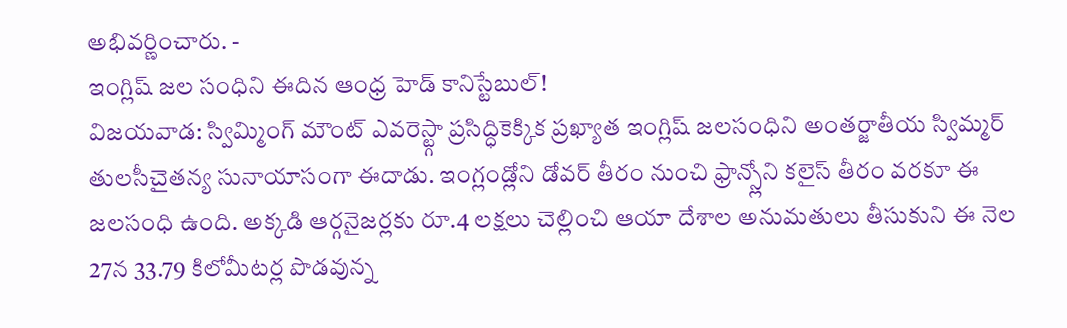అభివర్ణించారు. -
ఇంగ్లిష్ జల సంధిని ఈదిన ఆంధ్ర హెడ్ కానిస్టేబుల్!
విజయవాడ: స్విమ్మింగ్ మౌంట్ ఎవరెస్ట్గా ప్రసిద్ధికెక్కిక ప్రఖ్యాత ఇంగ్లిష్ జలసంధిని అంతర్జాతీయ స్విమ్మర్ తులసీచైతన్య సునాయాసంగా ఈదాడు. ఇంగ్లండ్లోని డోవర్ తీరం నుంచి ఫ్రాన్స్లోని కలైస్ తీరం వరకూ ఈ జలసంధి ఉంది. అక్కడి ఆర్గనైజర్లకు రూ.4 లక్షలు చెల్లించి ఆయా దేశాల అనుమతులు తీసుకుని ఈ నెల 27న 33.79 కిలోమీటర్ల పొడవున్న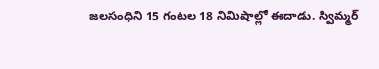జలసంధిని 15 గంటల 18 నిమిషాల్లో ఈదాడు. స్విమ్మర్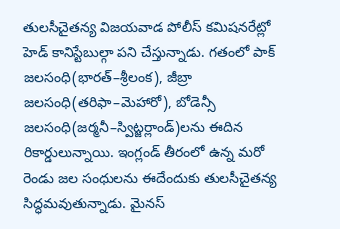తులసీచైతన్య విజయవాడ పోలీస్ కమిషనరేట్లో హెడ్ కానిస్టేబుల్గా పని చేస్తున్నాడు. గతంలో పాక్ జలసంధి(భారత్–శ్రీలంక), జీబ్రా జలసంధి(తరిఫా–మెహారో), బోడెన్సీ జలసంధి(జర్మనీ–స్విట్జర్లాండ్)లను ఈదిన రికార్డులున్నాయి. ఇంగ్లండ్ తీరంలో ఉన్న మరో రెండు జల సంధులను ఈదేందుకు తులసీచైతన్య సిద్ధమవుతున్నాడు. మైనస్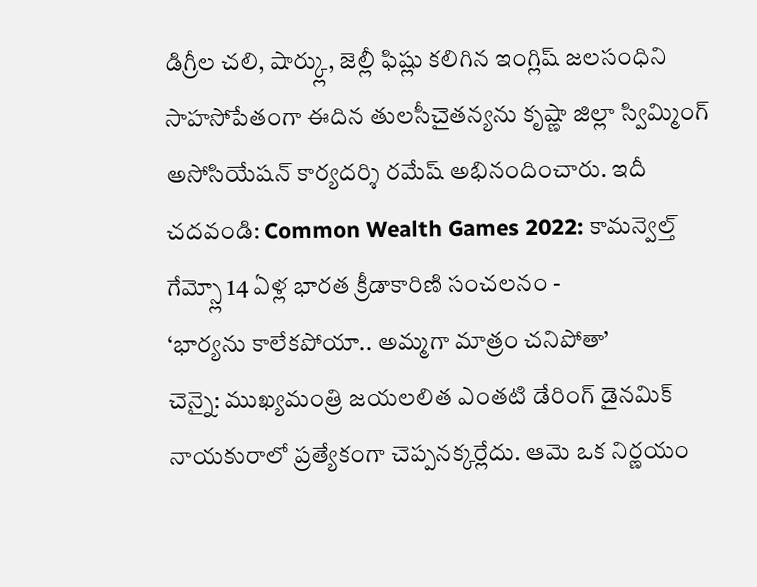డిగ్రీల చలి, షార్క్లు, జెల్లీ ఫిష్లు కలిగిన ఇంగ్లిష్ జలసంధిని సాహసోపేతంగా ఈదిన తులసీచైతన్యను కృష్ణా జిల్లా స్విమ్మింగ్ అసోసియేషన్ కార్యదర్శి రమేష్ అభినందించారు. ఇదీ చదవండి: Common Wealth Games 2022: కామన్వెల్త్ గేమ్స్లో 14 ఏళ్ల భారత క్రీడాకారిణి సంచలనం -
‘భార్యను కాలేకపోయా.. అమ్మగా మాత్రం చనిపోతా’
చెన్నై: ముఖ్యమంత్రి జయలలిత ఎంతటి డేరింగ్ డైనమిక్ నాయకురాలో ప్రత్యేకంగా చెప్పనక్కర్లేదు. ఆమె ఒక నిర్ణయం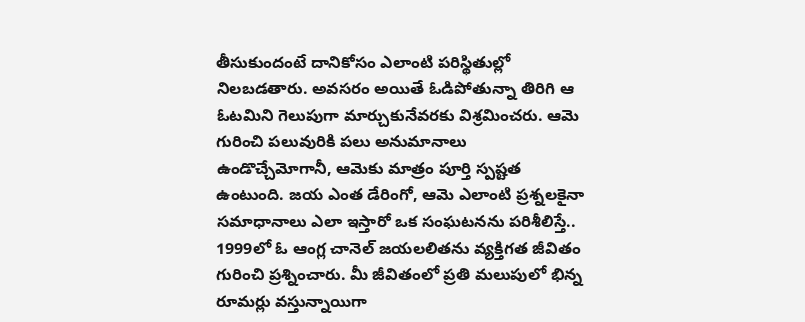తీసుకుందంటే దానికోసం ఎలాంటి పరిస్థితుల్లో నిలబడతారు. అవసరం అయితే ఓడిపోతున్నా తిరిగి ఆ ఓటమిని గెలుపుగా మార్చుకునేవరకు విశ్రమించరు. ఆమె గురించి పలువురికి పలు అనుమానాలు ఉండొచ్చేమోగానీ, ఆమెకు మాత్రం పూర్తి స్పష్టత ఉంటుంది. జయ ఎంత డేరింగో, ఆమె ఎలాంటి ప్రశ్నలకైనా సమాధానాలు ఎలా ఇస్తారో ఒక సంఘటనను పరిశీలిస్తే.. 1999లో ఓ ఆంగ్ల చానెల్ జయలలితను వ్యక్తిగత జీవితం గురించి ప్రశ్నించారు. మీ జీవితంలో ప్రతి మలుపులో భిన్న రూమర్లు వస్తున్నాయిగా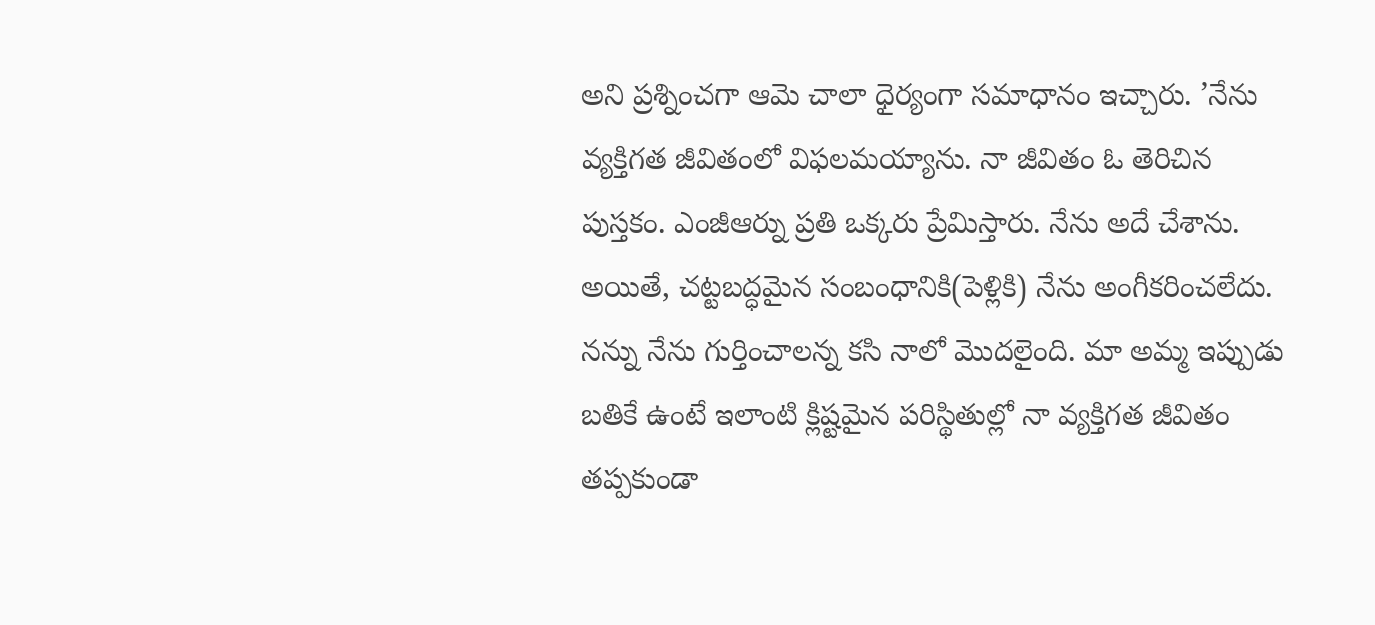అని ప్రశ్నించగా ఆమె చాలా ధైర్యంగా సమాధానం ఇచ్చారు. ’నేను వ్యక్తిగత జీవితంలో విఫలమయ్యాను. నా జీవితం ఓ తెరిచిన పుస్తకం. ఎంజీఆర్ను ప్రతి ఒక్కరు ప్రేమిస్తారు. నేను అదే చేశాను. అయితే, చట్టబద్ధమైన సంబంధానికి(పెళ్లికి) నేను అంగీకరించలేదు. నన్ను నేను గుర్తించాలన్న కసి నాలో మొదలైంది. మా అమ్మ ఇప్పుడు బతికే ఉంటే ఇలాంటి క్లిష్టమైన పరిస్థితుల్లో నా వ్యక్తిగత జీవితం తప్పకుండా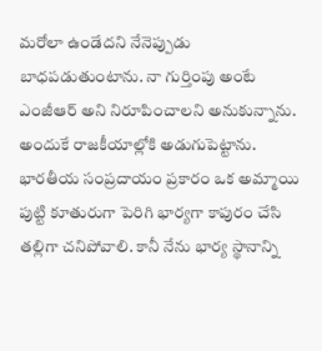మరోలా ఉండేదని నేనెప్పుడు బాధపడుతుంటాను. నా గుర్తింపు అంటే ఎంజీఆర్ అని నిరూపించాలని అనుకున్నాను. అందుకే రాజకీయాల్లోకి అడుగుపెట్టాను. భారతీయ సంప్రదాయం ప్రకారం ఒక అమ్మాయి పుట్టి కూతురుగా పెరిగి భార్యగా కాపురం చేసి తల్లిగా చనిపోవాలి. కానీ నేను భార్య స్థానాన్ని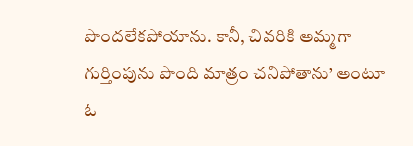పొందలేకపోయాను. కానీ, చివరికి అమ్మగా గుర్తింపును పొంది మాత్రం చనిపోతాను’ అంటూ ఓ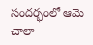సందర్భంలో ఆమె చాలా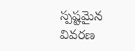స్పష్టమైన వివరణ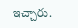ఇచ్చారు.